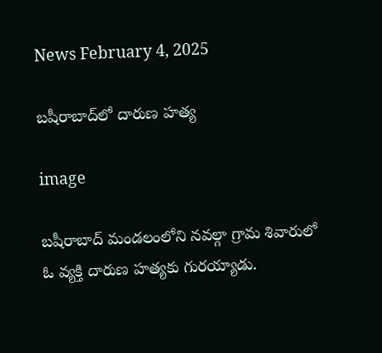News February 4, 2025

బషీరాబాద్‌లో దారుణ హత్య

image

బషీరాబాద్ మండలంలోని నవల్గా గ్రామ శివారులో ఓ వ్యక్తి దారుణ హత్యకు గురయ్యాడు.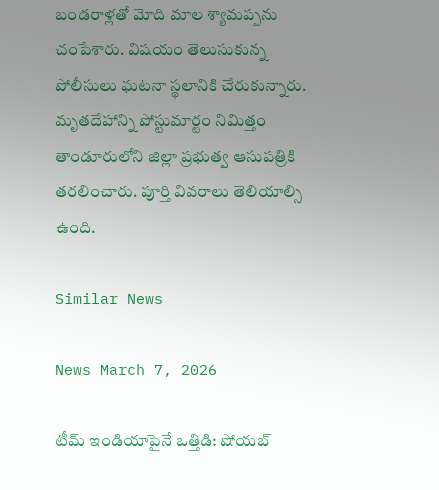బండరాళ్లతో మోది మాల శ్యామప్పను చంపేశారు. విషయం తెలుసుకున్న పోలీసులు ఘటనా స్థలానికి చేరుకున్నారు. మృతదేహాన్ని పోస్టుమార్టం నిమిత్తం తాండూరులోని జిల్లా ప్రభుత్వ ఆసుపత్రికి తరలించారు. పూర్తి వివరాలు తెలియాల్సి ఉంది.

Similar News

News March 7, 2026

టీమ్ ఇండియాపైనే ఒత్తిడి: షోయబ్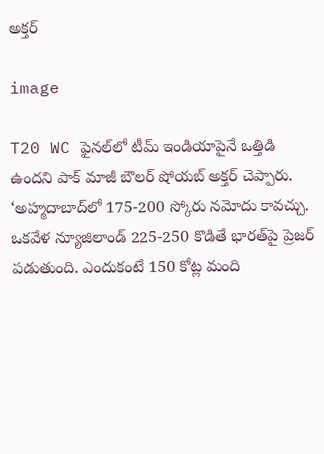అక్తర్

image

T20 WC ఫైనల్‌లో టీమ్ ఇండియాపైనే ఒత్తిడి ఉందని పాక్ మాజీ బౌలర్ షోయబ్ అక్తర్ చెప్పారు. ‘అహ్మదాబాద్‌లో 175-200 స్కోరు నమోదు కావచ్చు. ఒకవేళ న్యూజిలాండ్ 225-250 కొడితే భారత్‌పై ప్రెజర్ పడుతుంది. ఎందుకంటే 150 కోట్ల మంది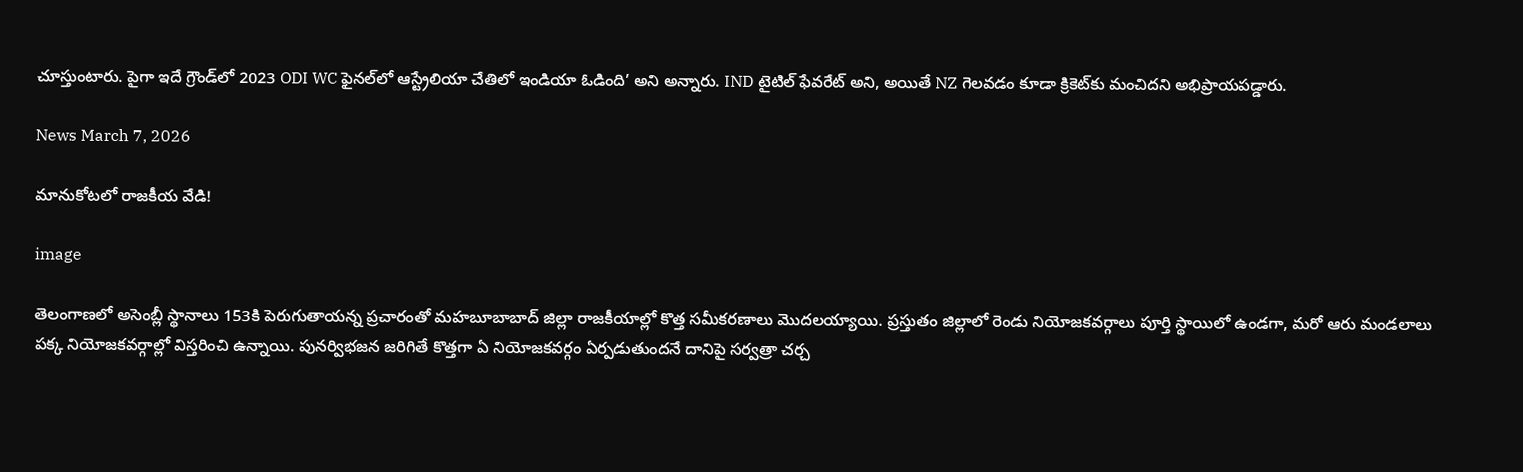చూస్తుంటారు. పైగా ఇదే గ్రౌండ్‌లో 2023 ODI WC ఫైనల్‌లో ఆస్ట్రేలియా చేతిలో ఇండియా ఓడింది’ అని అన్నారు. IND టైటిల్ ఫేవరేట్ అని, అయితే NZ గెలవడం కూడా క్రికెట్‌కు మంచిదని అభిప్రాయపడ్డారు.

News March 7, 2026

మానుకోటలో రాజకీయ వేడి!

image

తెలంగాణలో అసెంబ్లీ స్థానాలు 153కి పెరుగుతాయన్న ప్రచారంతో మహబూబాబాద్ జిల్లా రాజకీయాల్లో కొత్త సమీకరణాలు మొదలయ్యాయి. ప్రస్తుతం జిల్లాలో రెండు నియోజకవర్గాలు పూర్తి స్థాయిలో ఉండగా, మరో ఆరు మండలాలు పక్క నియోజకవర్గాల్లో విస్తరించి ఉన్నాయి. పునర్విభజన జరిగితే కొత్తగా ఏ నియోజకవర్గం ఏర్పడుతుందనే దానిపై సర్వత్రా చర్చ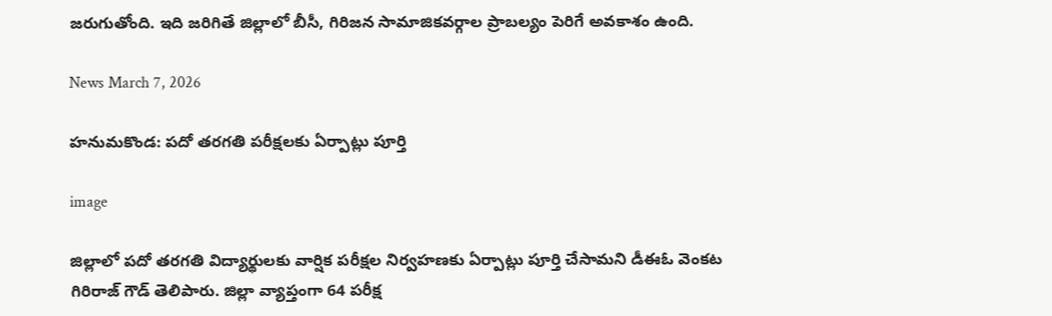జరుగుతోంది. ఇది జరిగితే జిల్లాలో బీసీ, గిరిజన సామాజికవర్గాల ప్రాబల్యం పెరిగే అవకాశం ఉంది.

News March 7, 2026

హనుమకొండ: పదో తరగతి పరీక్షలకు ఏర్పాట్లు పూర్తి

image

జిల్లాలో పదో తరగతి విద్యార్థులకు వార్షిక పరీక్షల నిర్వహణకు ఏర్పాట్లు పూర్తి చేసామని డీఈఓ వెంకట గిరిరాజ్ గౌడ్ తెలిపారు. జిల్లా వ్యాప్తంగా 64 పరీక్ష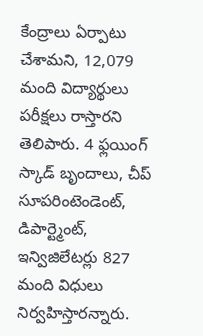కేంద్రాలు ఏర్పాటు చేశామని, 12,079 మంది విద్యార్థులు పరీక్షలు రాస్తారని తెలిపారు. 4 ఫ్లయింగ్ స్కాడ్ బృందాలు, చీప్ సూపరింటెండెంట్, డిపార్ట్మెంట్, ఇన్విజిలేటర్లు 827 మంది విధులు నిర్వహిస్తారన్నారు.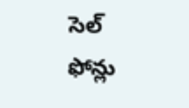సెల్ ఫోన్లు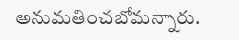అనుమతించబోమన్నారు.